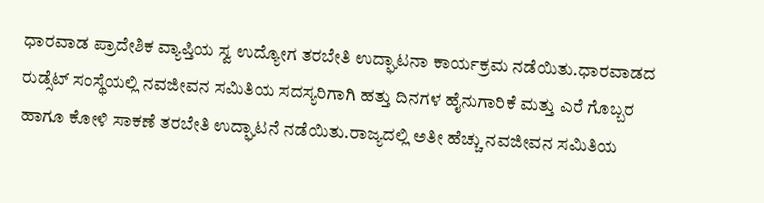ಧಾರವಾಡ ಪ್ರಾದೇಶಿಕ ವ್ಯಾಪ್ತಿಯ ಸ್ವ ಉದ್ಯೋಗ ತರಬೇತಿ ಉದ್ಘಾಟನಾ ಕಾರ್ಯಕ್ರಮ ನಡೆಯಿತು.ಧಾರವಾಡದ ರುಡ್ಸೆಟ್ ಸಂಸ್ಥೆಯಲ್ಲಿ ನವಜೀವನ ಸಮಿತಿಯ ಸದಸ್ಯರಿಗಾಗಿ ಹತ್ತು ದಿನಗಳ ಹೈನುಗಾರಿಕೆ ಮತ್ತು ಎರೆ ಗೊಬ್ಬರ ಹಾಗೂ ಕೋಳಿ ಸಾಕಣೆ ತರಬೇತಿ ಉದ್ಘಾಟನೆ ನಡೆಯಿತು.ರಾಜ್ಯದಲ್ಲಿ ಅತೀ ಹೆಚ್ಚು ನವಜೀವನ ಸಮಿತಿಯ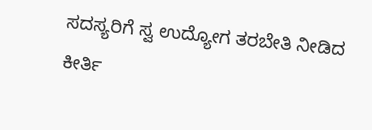ಸದಸ್ಯರಿಗೆ ಸ್ವ ಉದ್ಯೋಗ ತರಬೇತಿ ನೀಡಿದ ಕೀರ್ತಿ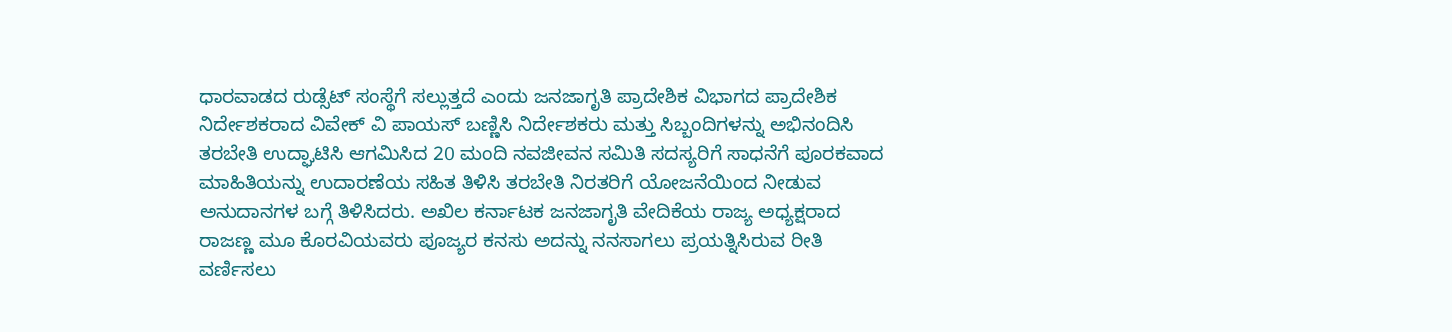ಧಾರವಾಡದ ರುಡ್ಸೆಟ್ ಸಂಸ್ಥೆಗೆ ಸಲ್ಲುತ್ತದೆ ಎಂದು ಜನಜಾಗೃತಿ ಪ್ರಾದೇಶಿಕ ವಿಭಾಗದ ಪ್ರಾದೇಶಿಕ ನಿರ್ದೇಶಕರಾದ ವಿವೇಕ್ ವಿ ಪಾಯಸ್ ಬಣ್ಣಿಸಿ ನಿರ್ದೇಶಕರು ಮತ್ತು ಸಿಬ್ಬಂದಿಗಳನ್ನು ಅಭಿನಂದಿಸಿ ತರಬೇತಿ ಉದ್ಘಾಟಿಸಿ ಆಗಮಿಸಿದ 20 ಮಂದಿ ನವಜೀವನ ಸಮಿತಿ ಸದಸ್ಯರಿಗೆ ಸಾಧನೆಗೆ ಪೂರಕವಾದ ಮಾಹಿತಿಯನ್ನು ಉದಾರಣೆಯ ಸಹಿತ ತಿಳಿಸಿ ತರಬೇತಿ ನಿರತರಿಗೆ ಯೋಜನೆಯಿಂದ ನೀಡುವ ಅನುದಾನಗಳ ಬಗ್ಗೆ ತಿಳಿಸಿದರು. ಅಖಿಲ ಕರ್ನಾಟಕ ಜನಜಾಗೃತಿ ವೇದಿಕೆಯ ರಾಜ್ಯ ಅಧ್ಯಕ್ಷರಾದ ರಾಜಣ್ಣ ಮೂ ಕೊರವಿಯವರು ಪೂಜ್ಯರ ಕನಸು ಅದನ್ನು ನನಸಾಗಲು ಪ್ರಯತ್ನಿಸಿರುವ ರೀತಿ ವರ್ಣಿಸಲು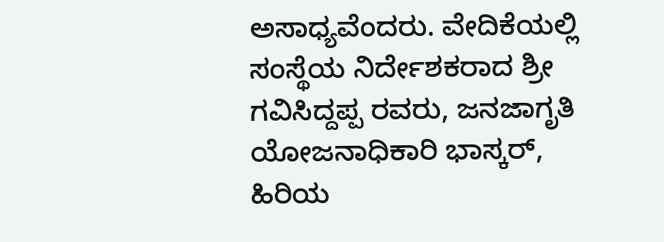ಅಸಾಧ್ಯವೆಂದರು. ವೇದಿಕೆಯಲ್ಲಿ ಸಂಸ್ಥೆಯ ನಿರ್ದೇಶಕರಾದ ಶ್ರೀ ಗವಿಸಿದ್ದಪ್ಪ ರವರು, ಜನಜಾಗೃತಿ ಯೋಜನಾಧಿಕಾರಿ ಭಾಸ್ಕರ್, ಹಿರಿಯ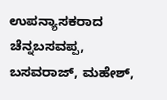ಉಪನ್ಯಾಸಕರಾದ ಚೆನ್ನಬಸವಪ್ಪ, ಬಸವರಾಜ್, ಮಹೇಶ್,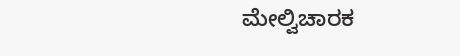ಮೇಲ್ವಿಚಾರಕ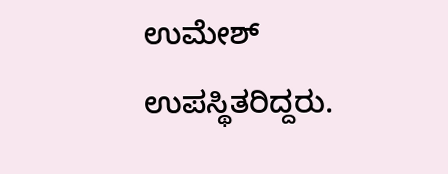ಉಮೇಶ್ ಉಪಸ್ಥಿತರಿದ್ದರು.